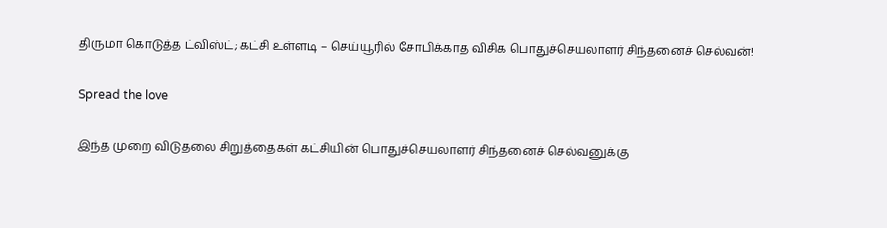திருமா கொடுத்த ட்விஸ்ட்; கட்சி உள்ளடி – செய்யூரில் சோபிக்காத விசிக பொதுச்செயலாளர் சிந்தனைச் செல்வன்!

Spread the love

இந்த முறை விடுதலை சிறுத்தைகள் கட்சியின் பொதுச்செயலாளர் சிந்தனைச் செல்வனுக்கு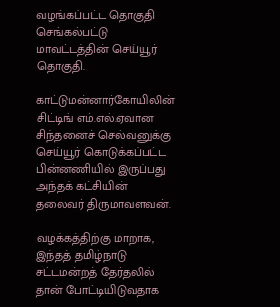வழங்கப்பட்ட தொகுதி செங்கல்பட்டு மாவட்டத்தின் செய்யூர் தொகுதி.

காட்டுமன்னார்கோயிலின் சிட்டிங் எம்.எல்.ஏவான சிந்தனைச் செல்வனுக்கு செய்யூர் கொடுக்கப்பட்ட பின்னணியில் இருப்பது அந்தக் கட்சியின் தலைவர் திருமாவளவன்.

வழக்கத்திற்கு மாறாக, இந்தத் தமிழ்நாடு சட்டமன்றத் தேர்தலில் தான் போட்டியிடுவதாக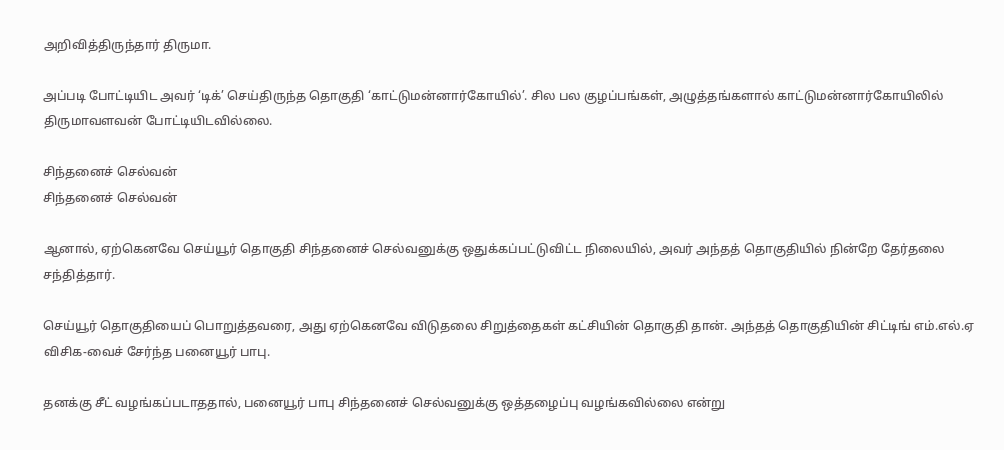அறிவித்திருந்தார் திருமா.

அப்படி போட்டியிட அவர் ‘டிக்’ செய்திருந்த தொகுதி ‘காட்டுமன்னார்கோயில்’. சில பல குழப்பங்கள், அழுத்தங்களால் காட்டுமன்னார்கோயிலில் திருமாவளவன் போட்டியிடவில்லை.

சிந்தனைச் செல்வன்
சிந்தனைச் செல்வன்

ஆனால், ஏற்கெனவே செய்யூர் தொகுதி சிந்தனைச் செல்வனுக்கு ஒதுக்கப்பட்டுவிட்ட நிலையில், அவர் அந்தத் தொகுதியில் நின்றே தேர்தலை சந்தித்தார்.

செய்யூர் தொகுதியைப் பொறுத்தவரை, அது ஏற்கெனவே விடுதலை சிறுத்தைகள் கட்சியின் தொகுதி தான். அந்தத் தொகுதியின் சிட்டிங் எம்.எல்.ஏ விசிக-வைச் சேர்ந்த பனையூர் பாபு.

தனக்கு சீட் வழங்கப்படாததால், பனையூர் பாபு சிந்தனைச் செல்வனுக்கு ஒத்தழைப்பு வழங்கவில்லை என்று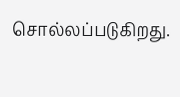சொல்லப்படுகிறது.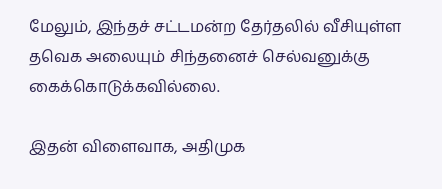மேலும், இந்தச் சட்டமன்ற தேர்தலில் வீசியுள்ள தவெக அலையும் சிந்தனைச் செல்வனுக்கு கைக்கொடுக்கவில்லை.

இதன் விளைவாக, அதிமுக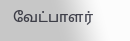வேட்பாளர்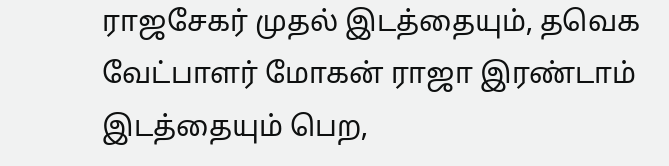ராஜசேகர் முதல் இடத்தையும், தவெக வேட்பாளர் மோகன் ராஜா இரண்டாம் இடத்தையும் பெற,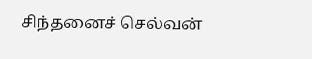சிந்தனைச் செல்வன்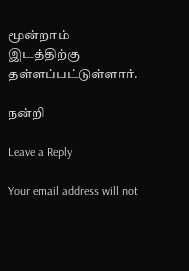மூன்றாம் இடத்திற்கு தள்ளப்பட்டுள்ளார்.

நன்றி

Leave a Reply

Your email address will not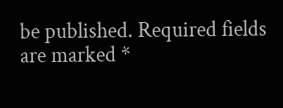be published. Required fields are marked *